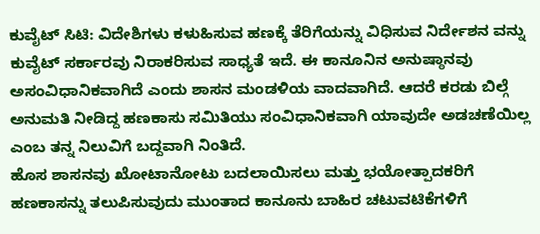ಕುವೈಟ್ ಸಿಟಿ: ವಿದೇಶಿಗಳು ಕಳುಹಿಸುವ ಹಣಕ್ಕೆ ತೆರಿಗೆಯನ್ನು ವಿಧಿಸುವ ನಿರ್ದೇಶನ ವನ್ನು ಕುವೈಟ್ ಸರ್ಕಾರವು ನಿರಾಕರಿಸುವ ಸಾಧ್ಯತೆ ಇದೆ. ಈ ಕಾನೂನಿನ ಅನುಷ್ಠಾನವು ಅಸಂವಿಧಾನಿಕವಾಗಿದೆ ಎಂದು ಶಾಸನ ಮಂಡಳಿಯ ವಾದವಾಗಿದೆ. ಆದರೆ ಕರಡು ಬಿಲ್ಗೆ ಅನುಮತಿ ನೀಡಿದ್ದ ಹಣಕಾಸು ಸಮಿತಿಯು ಸಂವಿಧಾನಿಕವಾಗಿ ಯಾವುದೇ ಅಡಚಣೆಯಿಲ್ಲ ಎಂಬ ತನ್ನ ನಿಲುವಿಗೆ ಬದ್ದವಾಗಿ ನಿಂತಿದೆ.
ಹೊಸ ಶಾಸನವು ಖೋಟಾನೋಟು ಬದಲಾಯಿಸಲು ಮತ್ತು ಭಯೋತ್ಪಾದಕರಿಗೆ ಹಣಕಾಸನ್ನು ತಲುಪಿಸುವುದು ಮುಂತಾದ ಕಾನೂನು ಬಾಹಿರ ಚಟುವಟಿಕೆಗಳಿಗೆ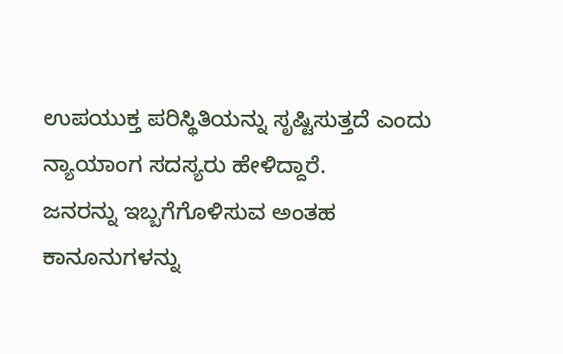ಉಪಯುಕ್ತ ಪರಿಸ್ಥಿತಿಯನ್ನು ಸೃಷ್ಟಿಸುತ್ತದೆ ಎಂದು ನ್ಯಾಯಾಂಗ ಸದಸ್ಯರು ಹೇಳಿದ್ದಾರೆ.
ಜನರನ್ನು ಇಬ್ಬಗೆಗೊಳಿಸುವ ಅಂತಹ ಕಾನೂನುಗಳನ್ನು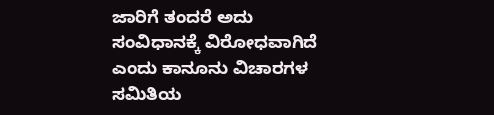ಜಾರಿಗೆ ತಂದರೆ ಅದು ಸಂವಿಧಾನಕ್ಕೆ ವಿರೋಧವಾಗಿದೆ ಎಂದು ಕಾನೂನು ವಿಚಾರಗಳ ಸಮಿತಿಯ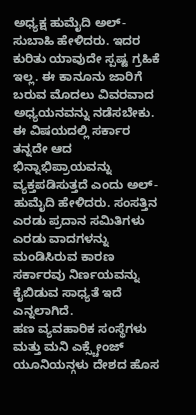ಅಧ್ಯಕ್ಷ ಹುಮೈದಿ ಅಲ್-ಸುಬಾಹಿ ಹೇಳಿದರು. ಇದರ ಕುರಿತು ಯಾವುದೇ ಸ್ಪಷ್ಟ ಗ್ರಹಿಕೆ ಇಲ್ಲ. ಈ ಕಾನೂನು ಜಾರಿಗೆ ಬರುವ ಮೊದಲು ವಿವರವಾದ ಅಧ್ಯಯನವನ್ನು ನಡೆಸಬೇಕು. ಈ ವಿಷಯದಲ್ಲಿ ಸರ್ಕಾರ ತನ್ನದೇ ಆದ ಭಿನ್ನಾಭಿಪ್ರಾಯವನ್ನು ವ್ಯಕ್ತಪಡಿಸುತ್ತದೆ ಎಂದು ಅಲ್-ಹುಮೈದಿ ಹೇಳಿದರು. ಸಂಸತ್ತಿನ ಎರಡು ಪ್ರದಾನ ಸಮಿತಿಗಳು ಎರಡು ವಾದಗಳನ್ನು ಮಂಡಿಸಿರುವ ಕಾರಣ ಸರ್ಕಾರವು ನಿರ್ಣಯವನ್ನು ಕೈಬಿಡುವ ಸಾಧ್ಯತೆ ಇದೆ ಎನ್ನಲಾಗಿದೆ.
ಹಣ ವ್ಯವಹಾರಿಕ ಸಂಸ್ಥೆಗಳು ಮತ್ತು ಮನಿ ಎಕ್ಸ್ಚೇಂಜ್ ಯೂನಿಯನ್ಗಳು ದೇಶದ ಹೊಸ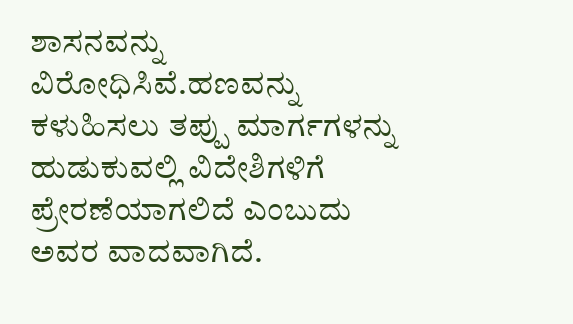ಶಾಸನವನ್ನು ವಿರೋಧಿಸಿವೆ.ಹಣವನ್ನು ಕಳುಹಿಸಲು ತಪ್ಪು ಮಾರ್ಗಗಳನ್ನು ಹುಡುಕುವಲ್ಲಿ ವಿದೇಶಿಗಳಿಗೆ ಪ್ರೇರಣೆಯಾಗಲಿದೆ ಎಂಬುದು ಅವರ ವಾದವಾಗಿದೆ.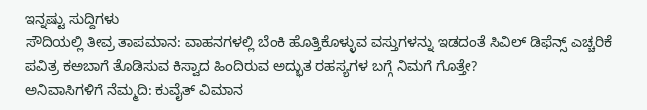ಇನ್ನಷ್ಟು ಸುದ್ದಿಗಳು
ಸೌದಿಯಲ್ಲಿ ತೀವ್ರ ತಾಪಮಾನ: ವಾಹನಗಳಲ್ಲಿ ಬೆಂಕಿ ಹೊತ್ತಿಕೊಳ್ಳುವ ವಸ್ತುಗಳನ್ನು ಇಡದಂತೆ ಸಿವಿಲ್ ಡಿಫೆನ್ಸ್ ಎಚ್ಚರಿಕೆ
ಪವಿತ್ರ ಕಅಬಾಗೆ ತೊಡಿಸುವ ಕಿಸ್ವಾದ ಹಿಂದಿರುವ ಅದ್ಭುತ ರಹಸ್ಯಗಳ ಬಗ್ಗೆ ನಿಮಗೆ ಗೊತ್ತೇ?
ಅನಿವಾಸಿಗಳಿಗೆ ನೆಮ್ಮದಿ: ಕುವೈತ್ ವಿಮಾನ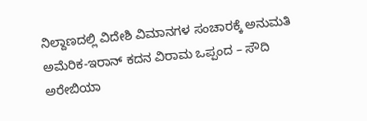ನಿಲ್ದಾಣದಲ್ಲಿ ವಿದೇಶಿ ವಿಮಾನಗಳ ಸಂಚಾರಕ್ಕೆ ಅನುಮತಿ
ಅಮೆರಿಕ-ಇರಾನ್ ಕದನ ವಿರಾಮ ಒಪ್ಪಂದ – ಸೌದಿ ಅರೇಬಿಯಾ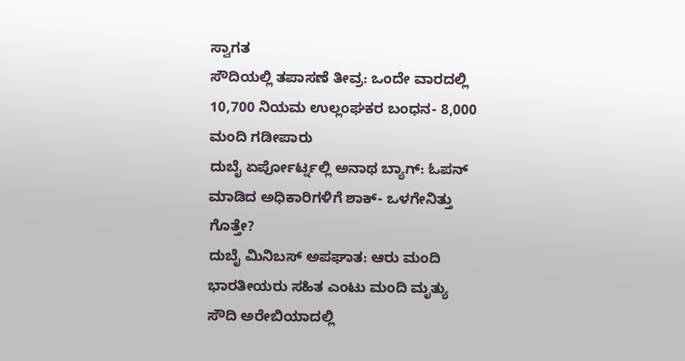ಸ್ವಾಗತ
ಸೌದಿಯಲ್ಲಿ ತಪಾಸಣೆ ತೀವ್ರ: ಒಂದೇ ವಾರದಲ್ಲಿ 10,700 ನಿಯಮ ಉಲ್ಲಂಘಕರ ಬಂಧನ- 8,000 ಮಂದಿ ಗಡೀಪಾರು
ದುಬೈ ಏರ್ಪೋರ್ಟ್ನಲ್ಲಿ ಅನಾಥ ಬ್ಯಾಗ್: ಓಪನ್ ಮಾಡಿದ ಅಧಿಕಾರಿಗಳಿಗೆ ಶಾಕ್- ಒಳಗೇನಿತ್ತು ಗೊತ್ತೇ?
ದುಬೈ ಮಿನಿಬಸ್ ಅಪಘಾತ: ಆರು ಮಂದಿ ಭಾರತೀಯರು ಸಹಿತ ಎಂಟು ಮಂದಿ ಮೃತ್ಯು
ಸೌದಿ ಅರೇಬಿಯಾದಲ್ಲಿ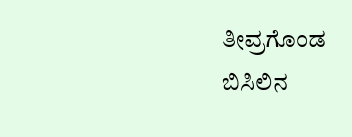ತೀವ್ರಗೊಂಡ ಬಿಸಿಲಿನ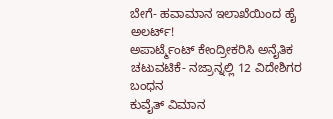ಬೇಗೆ- ಹವಾಮಾನ ಇಲಾಖೆಯಿಂದ ಹೈ ಅಲರ್ಟ್!
ಅಪಾರ್ಟ್ಮೆಂಟ್ ಕೇಂದ್ರೀಕರಿಸಿ ಅನೈತಿಕ ಚಟುವಟಿಕೆ- ನಜ್ರಾನ್ನಲ್ಲಿ 12 ವಿದೇಶಿಗರ ಬಂಧನ
ಕುವೈತ್ ವಿಮಾನ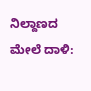ನಿಲ್ದಾಣದ ಮೇಲೆ ದಾಳಿ: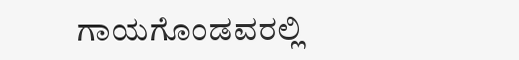ಗಾಯಗೊಂಡವರಲ್ಲಿ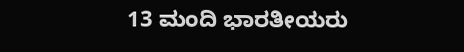13 ಮಂದಿ ಭಾರತೀಯರು